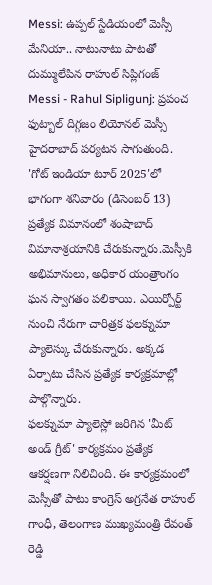Messi: ఉప్పల్ స్టేడియంలో మెస్సీ మేనియా.. నాటునాటు పాటతో దుమ్ములేపిన రాహుల్ సిప్లిగంజ్
Messi - Rahul Sipligunj: ప్రపంచ ఫుట్బాల్ దిగ్గజం లియోనల్ మెస్సీ హైదరాబాద్ పర్యటన సాగుతుంది. 'గోట్ ఇండియా టూర్ 2025'లో భాగంగా శనివారం (డిసెంబర్ 13) ప్రత్యేక విమానంలో శంషాబాద్ విమానాశ్రయానికి చేరుకున్నారు.మెస్సీకి అభిమానులు, అధికార యంత్రాంగం ఘన స్వాగతం పలికాయి. ఎయిర్పోర్ట్ నుంచి నేరుగా చారిత్రక ఫలక్నుమా ప్యాలెస్కు చేరుకున్నారు. అక్కడ ఏర్పాటు చేసిన ప్రత్యేక కార్యక్రమాల్లో పాల్గొన్నారు.
ఫలక్నుమా ప్యాలెస్లో జరిగిన 'మీట్ అండ్ గ్రీట్' కార్యక్రమం ప్రత్యేక ఆకర్షణగా నిలిచింది. ఈ కార్యక్రమంలో మెస్సీతో పాటు కాంగ్రెస్ అగ్రనేత రాహుల్ గాంధీ, తెలంగాణ ముఖ్యమంత్రి రేవంత్ రెడ్డి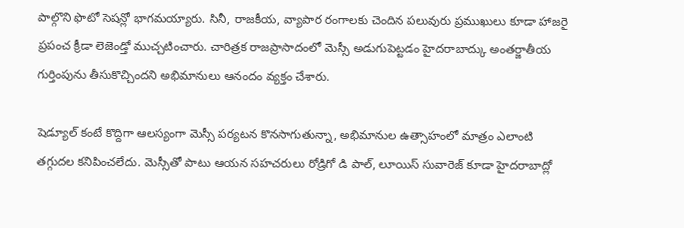పాల్గొని ఫొటో సెషన్లో భాగమయ్యారు. సినీ, రాజకీయ, వ్యాపార రంగాలకు చెందిన పలువురు ప్రముఖులు కూడా హాజరై ప్రపంచ క్రీడా లెజెండ్తో ముచ్చటించారు. చారిత్రక రాజప్రాసాదంలో మెస్సీ అడుగుపెట్టడం హైదరాబాద్కు అంతర్జాతీయ గుర్తింపును తీసుకొచ్చిందని అభిమానులు ఆనందం వ్యక్తం చేశారు.

షెడ్యూల్ కంటే కొద్దిగా ఆలస్యంగా మెస్సీ పర్యటన కొనసాగుతున్నా, అభిమానుల ఉత్సాహంలో మాత్రం ఎలాంటి తగ్గుదల కనిపించలేదు. మెస్సీతో పాటు ఆయన సహచరులు రోడ్రిగో డి పాల్, లూయిస్ సువారెజ్ కూడా హైదరాబాద్లో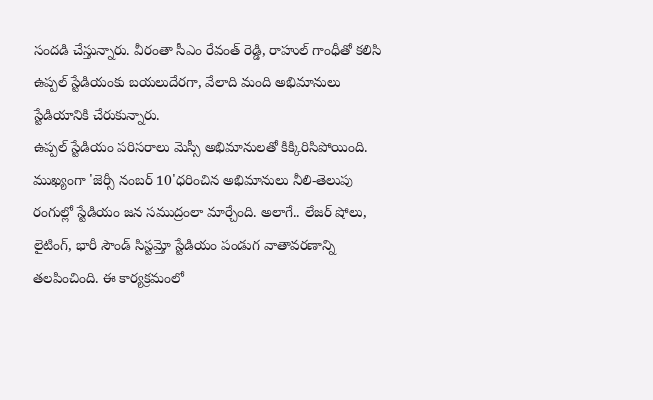సందడి చేస్తున్నారు. వీరంతా సీఎం రేవంత్ రెడ్డి, రాహుల్ గాంధీతో కలిసి ఉప్పల్ స్టేడియంకు బయలుదేరగా, వేలాది మంది అభిమానులు స్టేడియానికి చేరుకున్నారు.
ఉప్పల్ స్టేడియం పరిసరాలు మెస్సీ అభిమానులతో కిక్కిరిసిపోయింది. ముఖ్యంగా 'జెర్సీ నంబర్ 10'ధరించిన అభిమానులు నీలి-తెలుపు రంగుల్లో స్టేడియం జన సముద్రంలా మార్చేంది. అలాగే.. లేజర్ షోలు, లైటింగ్, భారీ సౌండ్ సిస్టమ్తో స్టేడియం పండుగ వాతావరణాన్ని తలపించింది. ఈ కార్యక్రమంలో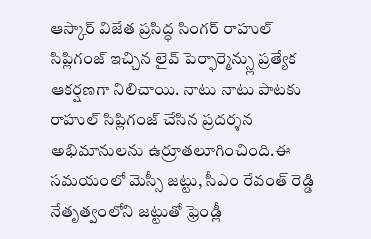ఆస్కార్ విజేత ప్రసిద్ధ సింగర్ రాహుల్ సిప్లిగంజ్ ఇచ్చిన లైవ్ పెర్ఫార్మెన్స్లు ప్రత్యేక ఆకర్షణగా నిలిచాయి. నాటు నాటు పాటకు రాహుల్ సిప్లిగంజ్ చేసిన ప్రదర్శన అభిమానులను ఉర్రూతలూగించింది.ఈ సమయంలో మెస్సీ జట్టు, సీఎం రేవంత్ రెడ్డి నేతృత్వంలోని జట్టుతో ఫ్రెండ్లీ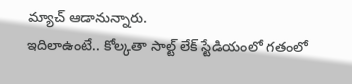మ్యాచ్ ఆడానున్నారు.
ఇదిలాఉంటే.. కోల్కతా సాల్ట్ లేక్ స్టేడియంలో గతంలో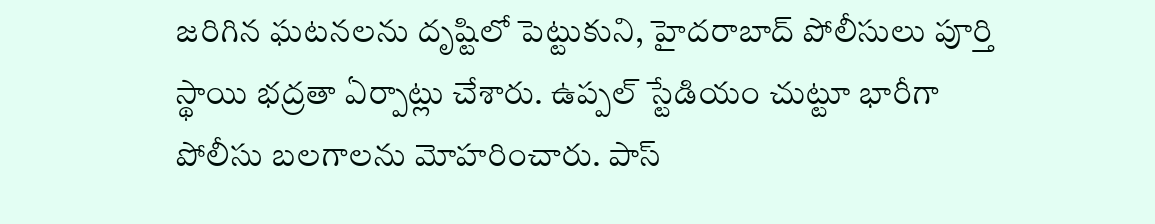జరిగిన ఘటనలను దృష్టిలో పెట్టుకుని, హైదరాబాద్ పోలీసులు పూర్తి స్థాయి భద్రతా ఏర్పాట్లు చేశారు. ఉప్పల్ స్టేడియం చుట్టూ భారీగా పోలీసు బలగాలను మోహరించారు. పాస్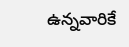ఉన్నవారికే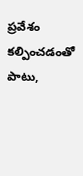ప్రవేశం కల్పించడంతో పాటు,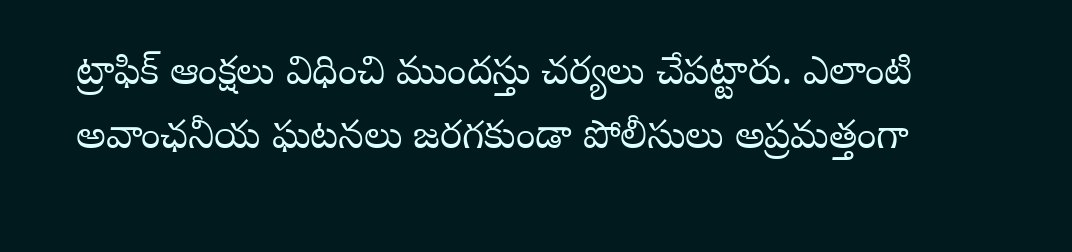ట్రాఫిక్ ఆంక్షలు విధించి ముందస్తు చర్యలు చేపట్టారు. ఎలాంటి అవాంఛనీయ ఘటనలు జరగకుండా పోలీసులు అప్రమత్తంగా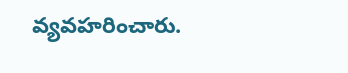వ్యవహరించారు.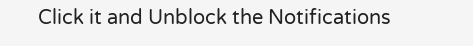Click it and Unblock the Notifications